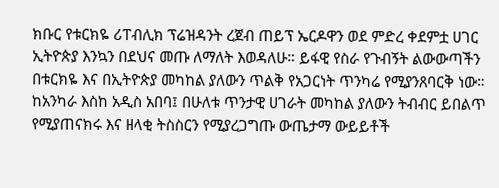ክቡር የቱርክዬ ሪፐብሊክ ፕሬዝዳንት ረጀብ ጠይፕ ኤርዶዋን ወደ ምድረ ቀደምቷ ሀገር ኢትዮጵያ እንኳን በደህና መጡ ለማለት እወዳለሁ። ይፋዊ የስራ የጉብኝት ልውውጣችን በቱርክዬ እና በኢትዮጵያ መካከል ያለውን ጥልቅ የአጋርነት ጥንካሬ የሚያንጸባርቅ ነው።
ከአንካራ እስከ አዲስ አበባ፤ በሁለቱ ጥንታዊ ሀገራት መካከል ያለውን ትብብር ይበልጥ የሚያጠናክሩ እና ዘላቂ ትስስርን የሚያረጋግጡ ውጤታማ ውይይቶች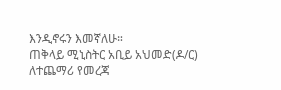እንዲኖሩን እመኛለሁ።
ጠቅላይ ሚኒስትር አቢይ አህመድ(ዶ/ር)
ለተጨማሪ የመረጃ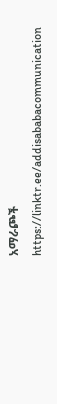አማራጮች
https://linktr.ee/addisababacommunication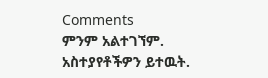Comments
ምንም አልተገኘም.
አስተያየቶችዎን ይተዉት.